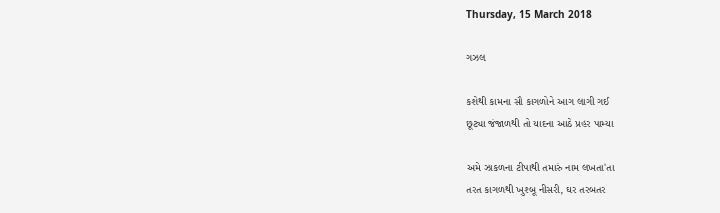Thursday, 15 March 2018

ગઝલ

કશેથી કામના સૌ કાગળોને આગ લાગી ગઈ
છૂટ્યા જંજાળથી તો યાદના આઠે પ્રહર પામ્યા

અમે ઝાકળના ટીપાથી તમારું નામ લખતા'તા
તરત કાગળથી ખુશ્બૂ નીસરી, ઘર તરબતર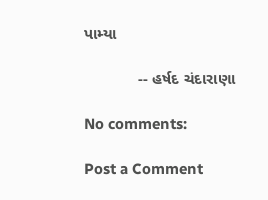પામ્યા

            -- હર્ષદ ચંદારાણા

No comments:

Post a Comment